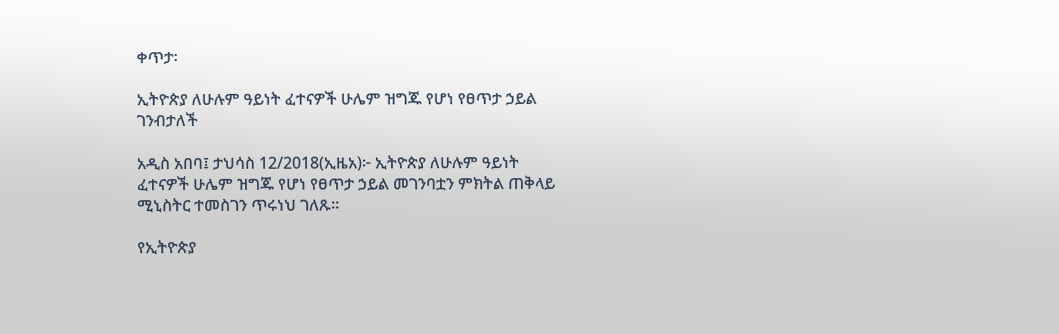ቀጥታ፡

ኢትዮጵያ ለሁሉም ዓይነት ፈተናዎች ሁሌም ዝግጁ የሆነ የፀጥታ ኃይል ገንብታለች

አዲስ አበባ፤ ታህሳስ 12/2018(ኢዜአ)፦ ኢትዮጵያ ለሁሉም ዓይነት ፈተናዎች ሁሌም ዝግጁ የሆነ የፀጥታ ኃይል መገንባቷን ምክትል ጠቅላይ ሚኒስትር ተመስገን ጥሩነህ ገለጹ፡፡

የኢትዮጵያ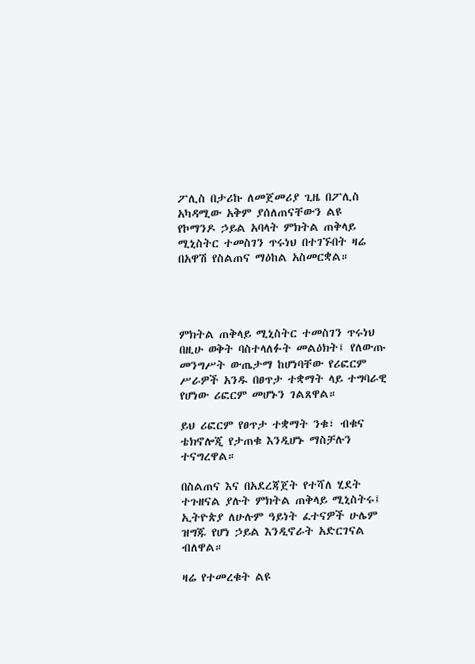ፖሊስ በታሪኩ ለመጀመሪያ ጊዜ በፖሊስ አካዳሚው አቅም ያሰለጠናቸውን ልዩ የኮማንዶ ኃይል አባላት ምክትል ጠቅላይ ሚኒስትር ተመስገን ጥሩነህ በተገኙበት ዛሬ በአዋሽ የስልጠና ማዕከል አስመርቋል።




ምክትል ጠቅላይ ሚኒስትር ተመስገን ጥሩነህ በዚሁ ወቅት ባስተላለፉት መልዕክት፤ የለውጡ መንግሥት ውጤታማ ከሆነባቸው የሪፎርም ሥራዎች አንዱ በፀጥታ ተቋማት ላይ ተግባራዊ የሆነው ሪፎርም መሆኑን ገልጸዋል።

ይህ ሪፎርም የፀጥታ ተቋማት ንቁ፣ ብቁና ቴክኖሎጂ የታጠቁ እንዲሆኑ ማስቻሉን ተናግረዋል።

በስልጠና እና በአደረጃጀት የተሻለ ሂደት ተጉዘናል ያሉት ምክትል ጠቅላይ ሚኒስትሩ፤ ኢትዮጵያ ለሁሉም ዓይነት ፈተናዎች ሁሌም ዝግጁ የሆነ ኃይል እንዲኖራት አድርገናል ብለዋል።

ዛሬ የተመረቁት ልዩ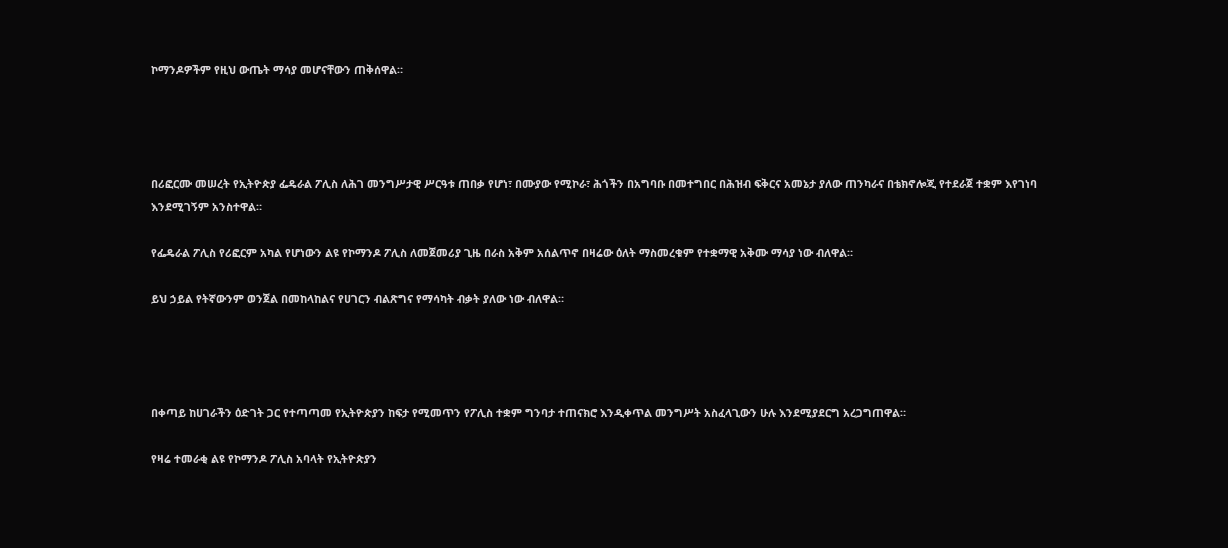ኮማንዶዎችም የዚህ ውጤት ማሳያ መሆናቸውን ጠቅሰዋል።




በሪፎርሙ መሠረት የኢትዮጵያ ፌዴራል ፖሊስ ለሕገ መንግሥታዊ ሥርዓቱ ጠበቃ የሆነ፣ በሙያው የሚኮራ፣ ሕጎችን በአግባቡ በመተግበር በሕዝብ ፍቅርና አመኔታ ያለው ጠንካራና በቴክኖሎጂ የተደራጀ ተቋም እየገነባ እንደሚገኝም አንስተዋል።

የፌዴራል ፖሊስ የሪፎርም አካል የሆነውን ልዩ የኮማንዶ ፖሊስ ለመጀመሪያ ጊዜ በራስ አቅም አሰልጥኖ በዛሬው ዕለት ማስመረቁም የተቋማዊ አቅሙ ማሳያ ነው ብለዋል።

ይህ ኃይል የትኛውንም ወንጀል በመከላከልና የሀገርን ብልጽግና የማሳካት ብቃት ያለው ነው ብለዋል።




በቀጣይ ከሀገራችን ዕድገት ጋር የተጣጣመ የኢትዮጵያን ከፍታ የሚመጥን የፖሊስ ተቋም ግንባታ ተጠናክሮ እንዲቀጥል መንግሥት አስፈላጊውን ሁሉ እንደሚያደርግ አረጋግጠዋል።

የዛሬ ተመራቂ ልዩ የኮማንዶ ፖሊስ አባላት የኢትዮጵያን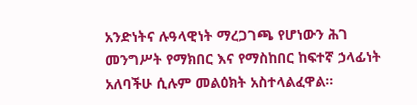አንድነትና ሉዓላዊነት ማረጋገጫ የሆነውን ሕገ መንግሥት የማክበር እና የማስከበር ከፍተኛ ኃላፊነት አለባችሁ ሲሉም መልዕክት አስተላልፈዋል።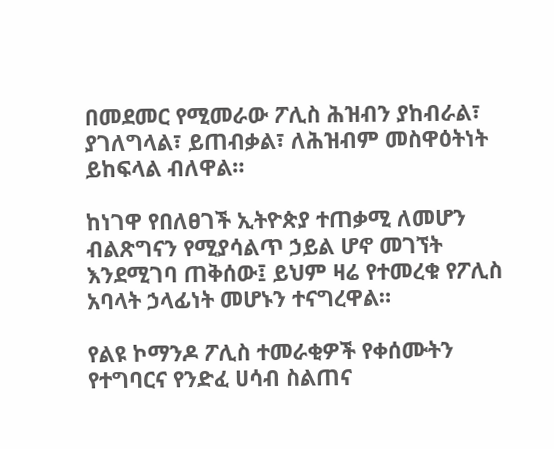በመደመር የሚመራው ፖሊስ ሕዝብን ያከብራል፣ ያገለግላል፣ ይጠብቃል፣ ለሕዝብም መስዋዕትነት ይከፍላል ብለዋል።

ከነገዋ የበለፀገች ኢትዮጵያ ተጠቃሚ ለመሆን ብልጽግናን የሚያሳልጥ ኃይል ሆኖ መገኘት እንደሚገባ ጠቅሰው፤ ይህም ዛሬ የተመረቁ የፖሊስ አባላት ኃላፊነት መሆኑን ተናግረዋል።

የልዩ ኮማንዶ ፖሊስ ተመራቂዎች የቀሰሙትን የተግባርና የንድፈ ሀሳብ ስልጠና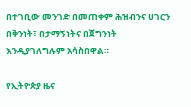በተገቢው መንገድ በመጠቀም ሕዝብንና ሀገርን በቅንነት፣ በታማኝነትና በጀግንነት እንዲያገለግሉም አሳስበዋል።

የኢትዮጵያ ዜና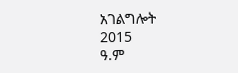አገልግሎት
2015
ዓ.ም